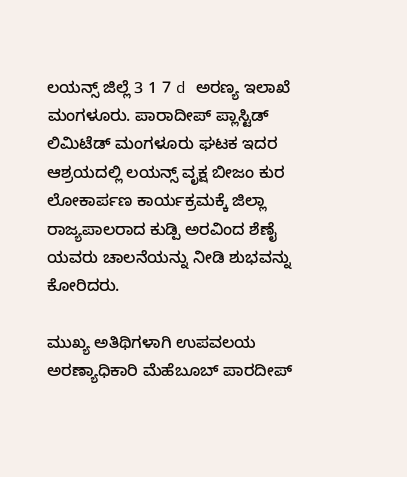ಲಯನ್ಸ್ ಜಿಲ್ಲೆ 3 1 7 d ಅರಣ್ಯ ಇಲಾಖೆ ಮಂಗಳೂರು. ಪಾರಾದೀಪ್ ಪ್ಲಾಸ್ಟಿಡ್ ಲಿಮಿಟೆಡ್ ಮಂಗಳೂರು ಘಟಕ ಇದರ ಆಶ್ರಯದಲ್ಲಿ ಲಯನ್ಸ್ ವೃಕ್ಷ ಬೀಜಂ ಕುರ ಲೋಕಾರ್ಪಣ ಕಾರ್ಯಕ್ರಮಕ್ಕೆ ಜಿಲ್ಲಾ ರಾಜ್ಯಪಾಲರಾದ ಕುಡ್ಪಿ ಅರವಿಂದ ಶೆಣೈ ಯವರು ಚಾಲನೆಯನ್ನು ನೀಡಿ ಶುಭವನ್ನು ಕೋರಿದರು.

ಮುಖ್ಯ ಅತಿಥಿಗಳಾಗಿ ಉಪವಲಯ ಅರಣ್ಯಾಧಿಕಾರಿ ಮೆಹೆಬೂಬ್ ಪಾರದೀಪ್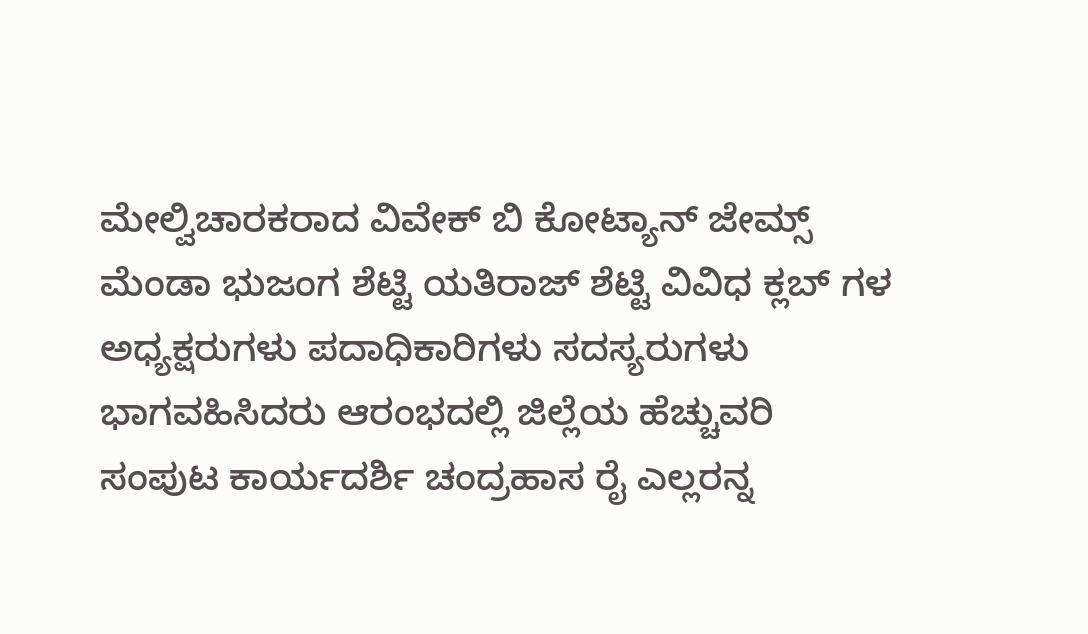ಮೇಲ್ವಿಚಾರಕರಾದ ವಿವೇಕ್ ಬಿ ಕೋಟ್ಯಾನ್ ಜೇಮ್ಸ್ ಮೆಂಡಾ ಭುಜಂಗ ಶೆಟ್ಟಿ ಯತಿರಾಜ್ ಶೆಟ್ಟಿ ವಿವಿಧ ಕ್ಲಬ್ ಗಳ ಅಧ್ಯಕ್ಷರುಗಳು ಪದಾಧಿಕಾರಿಗಳು ಸದಸ್ಯರುಗಳು ಭಾಗವಹಿಸಿದರು ಆರಂಭದಲ್ಲಿ ಜಿಲ್ಲೆಯ ಹೆಚ್ಚುವರಿ ಸಂಪುಟ ಕಾರ್ಯದರ್ಶಿ ಚಂದ್ರಹಾಸ ರೈ ಎಲ್ಲರನ್ನ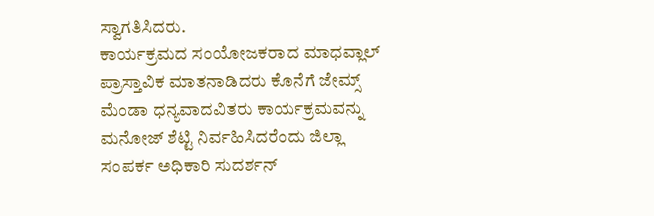ಸ್ವಾಗತಿಸಿದರು.
ಕಾರ್ಯಕ್ರಮದ ಸಂಯೋಜಕರಾದ ಮಾಧವ್ಲಾಲ್ ಪ್ರಾಸ್ತಾವಿಕ ಮಾತನಾಡಿದರು ಕೊನೆಗೆ ಜೇಮ್ಸ್ ಮೆಂಡಾ ಧನ್ಯವಾದವಿತರು ಕಾರ್ಯಕ್ರಮವನ್ನು ಮನೋಜ್ ಶೆಟ್ಟಿ ನಿರ್ವಹಿಸಿದರೆಂದು ಜಿಲ್ಲಾ ಸಂಪರ್ಕ ಅಧಿಕಾರಿ ಸುದರ್ಶನ್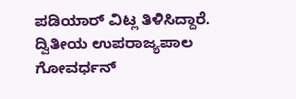ಪಡಿಯಾರ್ ವಿಟ್ಲ ತಿಳಿಸಿದ್ದಾರೆ.
ದ್ವಿತೀಯ ಉಪರಾಜ್ಯಪಾಲ ಗೋವರ್ಧನ್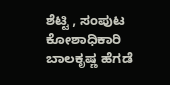ಶೆಟ್ಟಿ , ಸಂಪುಟ ಕೋಶಾಧಿಕಾರಿ ಬಾಲಕೃಷ್ಣ ಹೆಗಡೆ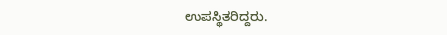ಉಪಸ್ಥಿತರಿದ್ದರು.